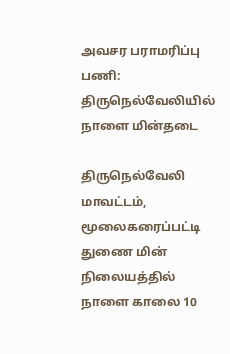அவசர பராமரிப்பு பணி: திருநெல்வேலியில் நாளை மின்தடை

திருநெல்வேலி மாவட்டம், மூலைகரைப்பட்டி துணை மின் நிலையத்தில் நாளை காலை 10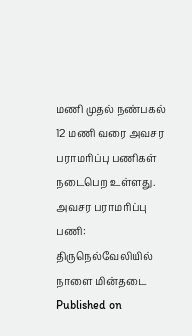மணி முதல் நண்பகல் 12 மணி வரை அவசர பராமரிப்பு பணிகள் நடைபெற உள்ளது.
அவசர பராமரிப்பு பணி: திருநெல்வேலியில் நாளை மின்தடை
Published on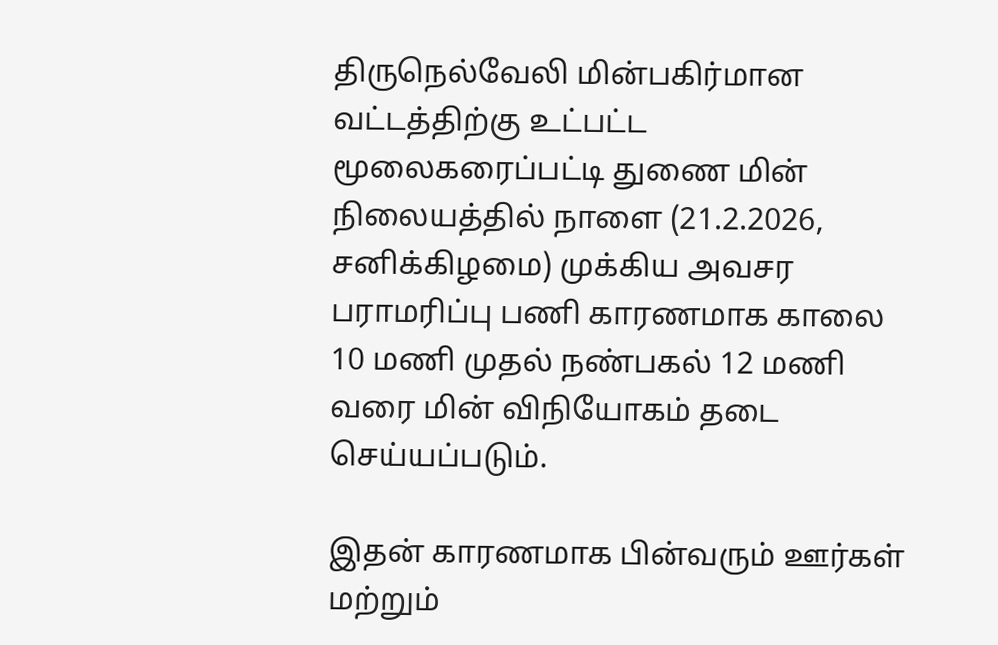திருநெல்வேலி மின்பகிர்மான வட்டத்திற்கு உட்பட்ட மூலைகரைப்பட்டி துணை மின் நிலையத்தில் நாளை (21.2.2026, சனிக்கிழமை) முக்கிய அவசர பராமரிப்பு பணி காரணமாக காலை 10 மணி முதல் நண்பகல் 12 மணி வரை மின் விநியோகம் தடை செய்யப்படும்.

இதன் காரணமாக பின்வரும் ஊர்கள் மற்றும்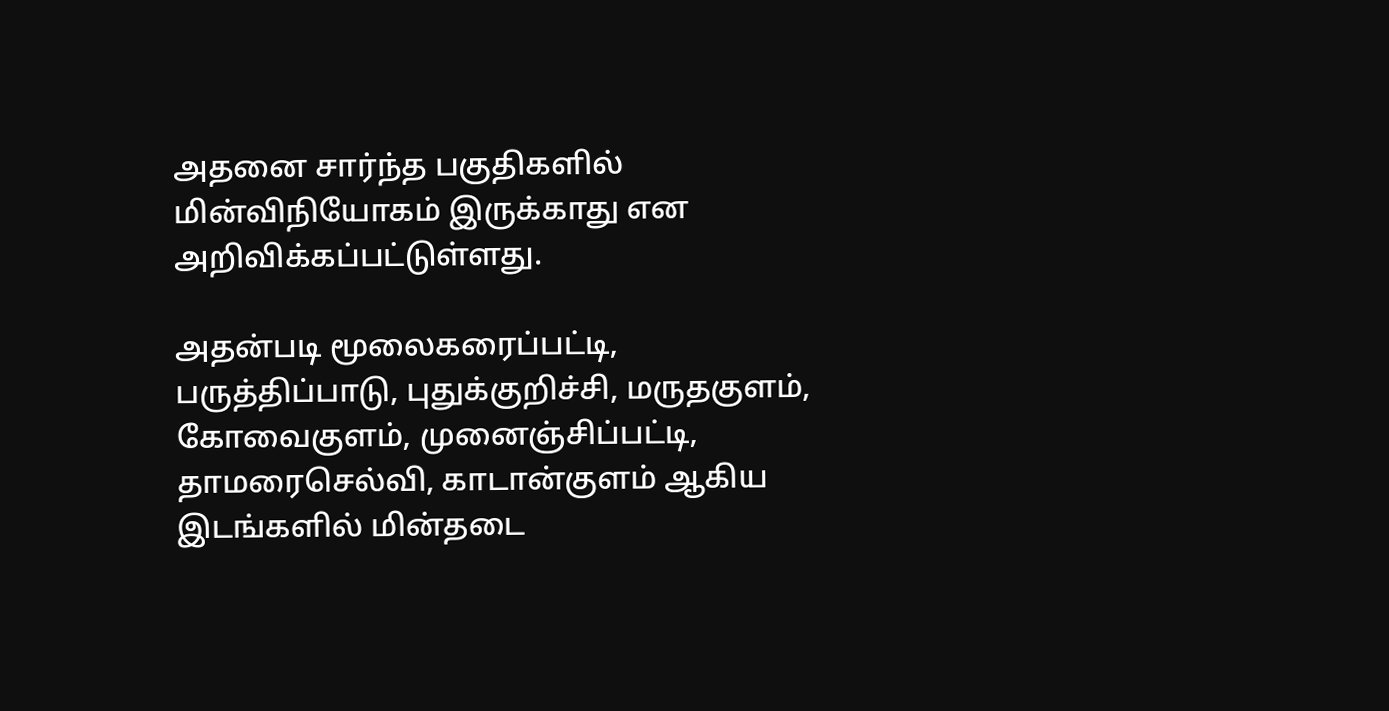அதனை சார்ந்த பகுதிகளில் மின்விநியோகம் இருக்காது என அறிவிக்கப்பட்டுள்ளது.

அதன்படி மூலைகரைப்பட்டி, பருத்திப்பாடு, புதுக்குறிச்சி, மருதகுளம், கோவைகுளம், முனைஞ்சிப்பட்டி, தாமரைசெல்வி, காடான்குளம் ஆகிய இடங்களில் மின்தடை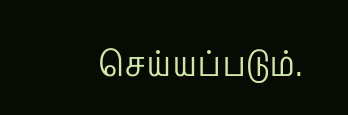செய்யப்படும்.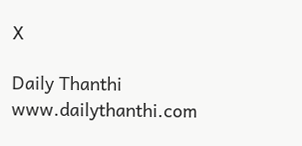X

Daily Thanthi
www.dailythanthi.com